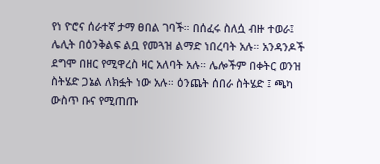የነ ዮሮና ሰራተኛ ታማ ፀበል ገባች። በሰፈሩ ስለሷ ብዙ ተወራ፤ ሌሊት በዕንቅልፍ ልቧ የመጓዝ ልማድ ነበረባት አሉ። አንዳንዶች ደግሞ በዘር የሚዋረስ ዛር አለባት አሉ። ሌሎችም በቀትር ወንዝ ስትሄድ ጋኔል ለክፏት ነው አሉ። ዕንጨት ሰበራ ስትሄድ ፤ ጫካ ውስጥ ቡና የሚጠጡ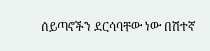ሰይጣኖችን ደርሳባቸው ነው በሽተኛ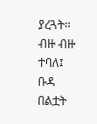ያረጓት። ብዙ ብዙ ተባለ፤ ቡዳ በልቷት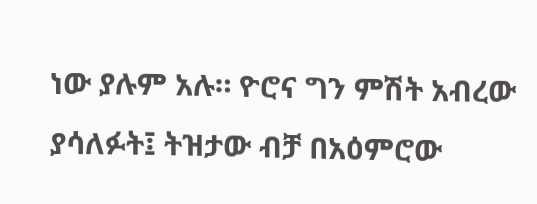ነው ያሉም አሉ። ዮሮና ግን ምሽት አብረው ያሳለፉት፤ ትዝታው ብቻ በአዕምሮው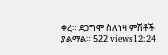ቀረ። ደጋግሞ ስለነዛ ምሽቶች ያልማል። 522 views12:24